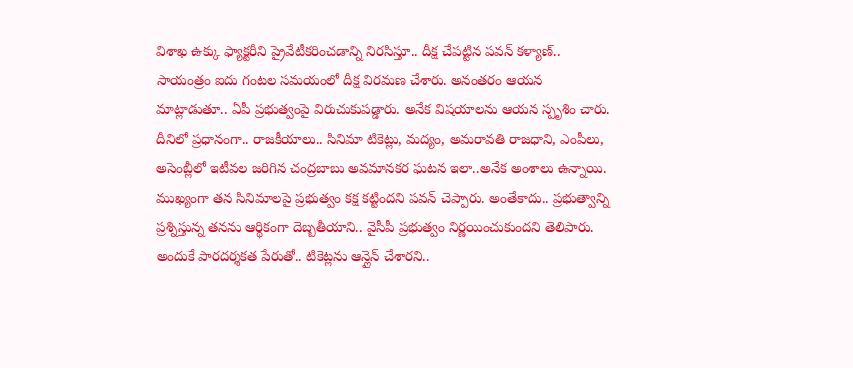విశాఖ ఉక్కు ఫ్యాక్టరీని ప్రైవేటీకరించడాన్ని నిరసిస్తూ.. దీక్ష చేపట్టిన పవన్ కళ్యాణ్.. సాయంత్రం ఐదు గంటల సమయంలో దీక్ష విరమణ చేశారు. అనంతరం ఆయన మాట్లాడుతూ.. ఏపీ ప్రభుత్వంపై విరుచుకుపడ్డారు. అనేక విషయాలను ఆయన స్పృశిం చారు. దీనిలో ప్రధానంగా.. రాజకీయాలు.. సినిమా టికెట్లు, మద్యం, అమరావతి రాజధాని, ఎంపీలు, అసెంబ్లీలో ఇటీవల జరిగిన చంద్రబాబు అవమానకర ఘటన ఇలా..అనేక అంశాలు ఉన్నాయి. ముఖ్యంగా తన సినిమాలపై ప్రభుత్వం కక్ష కట్టిందని పవన్ చెప్పారు. అంతేకాదు.. ప్రభుత్వాన్ని ప్రశ్నిస్తున్న తనను ఆర్థికంగా దెబ్బతీయాని.. వైసీపీ ప్రభుత్వం నిర్ణయించుకుందని తెలిపారు.
అందుకే పారదర్శకత పేరుతో.. టికెట్లను ఆన్లైన్ చేశారని..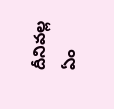దీనివల్ల ఏం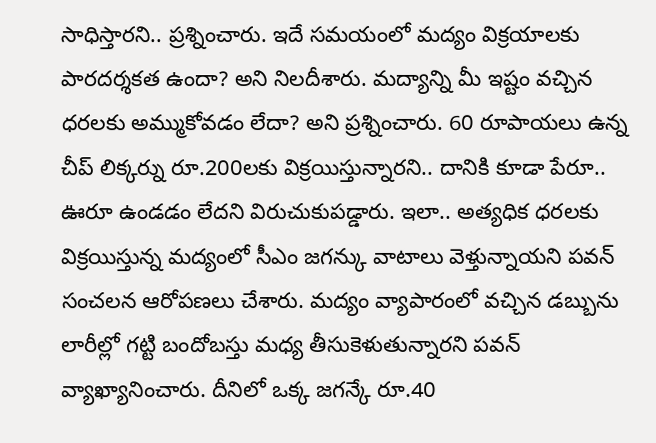సాధిస్తారని.. ప్రశ్నించారు. ఇదే సమయంలో మద్యం విక్రయాలకు పారదర్శకత ఉందా? అని నిలదీశారు. మద్యాన్ని మీ ఇష్టం వచ్చిన ధరలకు అమ్ముకోవడం లేదా? అని ప్రశ్నించారు. 60 రూపాయలు ఉన్న చీప్ లిక్కర్ను రూ.200లకు విక్రయిస్తున్నారని.. దానికి కూడా పేరూ.. ఊరూ ఉండడం లేదని విరుచుకుపడ్డారు. ఇలా.. అత్యధిక ధరలకు విక్రయిస్తున్న మద్యంలో సీఎం జగన్కు వాటాలు వెళ్తున్నాయని పవన్ సంచలన ఆరోపణలు చేశారు. మద్యం వ్యాపారంలో వచ్చిన డబ్బును లారీల్లో గట్టి బందోబస్తు మధ్య తీసుకెళుతున్నారని పవన్ వ్యాఖ్యానించారు. దీనిలో ఒక్క జగన్కే రూ.40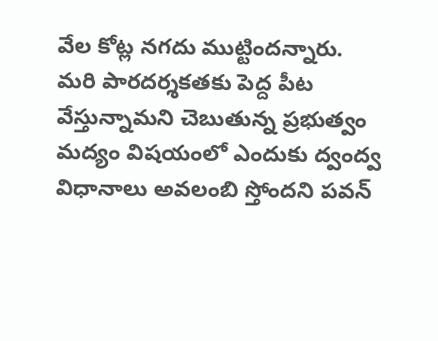వేల కోట్ల నగదు ముట్టిందన్నారు.
మరి పారదర్శకతకు పెద్ద పీట వేస్తున్నామని చెబుతున్న ప్రభుత్వం మద్యం విషయంలో ఎందుకు ద్వంద్వ విధానాలు అవలంబి స్తోందని పవన్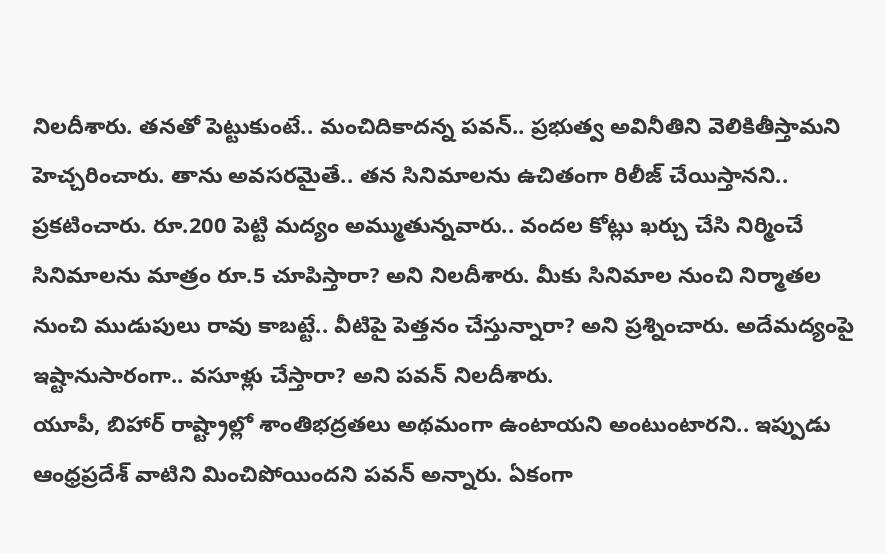నిలదీశారు. తనతో పెట్టుకుంటే.. మంచిదికాదన్న పవన్.. ప్రభుత్వ అవినీతిని వెలికితీస్తామని హెచ్చరించారు. తాను అవసరమైతే.. తన సినిమాలను ఉచితంగా రిలీజ్ చేయిస్తానని.. ప్రకటించారు. రూ.200 పెట్టి మద్యం అమ్ముతున్నవారు.. వందల కోట్లు ఖర్చు చేసి నిర్మించే సినిమాలను మాత్రం రూ.5 చూపిస్తారా? అని నిలదీశారు. మీకు సినిమాల నుంచి నిర్మాతల నుంచి ముడుపులు రావు కాబట్టే.. వీటిపై పెత్తనం చేస్తున్నారా? అని ప్రశ్నించారు. అదేమద్యంపై ఇష్టానుసారంగా.. వసూళ్లు చేస్తారా? అని పవన్ నిలదీశారు.
యూపీ, బిహార్ రాష్ట్రాల్లో శాంతిభద్రతలు అథమంగా ఉంటాయని అంటుంటారని.. ఇప్పుడు ఆంధ్రప్రదేశ్ వాటిని మించిపోయిందని పవన్ అన్నారు. ఏకంగా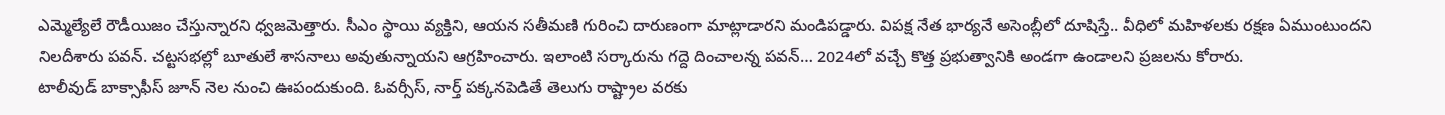ఎమ్మెల్యేలే రౌడీయిజం చేస్తున్నారని ధ్వజమెత్తారు. సీఎం స్థాయి వ్యక్తిని, ఆయన సతీమణి గురించి దారుణంగా మాట్లాడారని మండిపడ్డారు. విపక్ష నేత భార్యనే అసెంబ్లీలో దూషిస్తే.. వీధిలో మహిళలకు రక్షణ ఏముంటుందని నిలదీశారు పవన్. చట్టసభల్లో బూతులే శాసనాలు అవుతున్నాయని ఆగ్రహించారు. ఇలాంటి సర్కారును గద్దె దించాలన్న పవన్… 2024లో వచ్చే కొత్త ప్రభుత్వానికి అండగా ఉండాలని ప్రజలను కోరారు.
టాలీవుడ్ బాక్సాఫీస్ జూన్ నెల నుంచి ఊపందుకుంది. ఓవర్సీస్, నార్త్ పక్కనపెడితే తెలుగు రాష్ట్రాల వరకు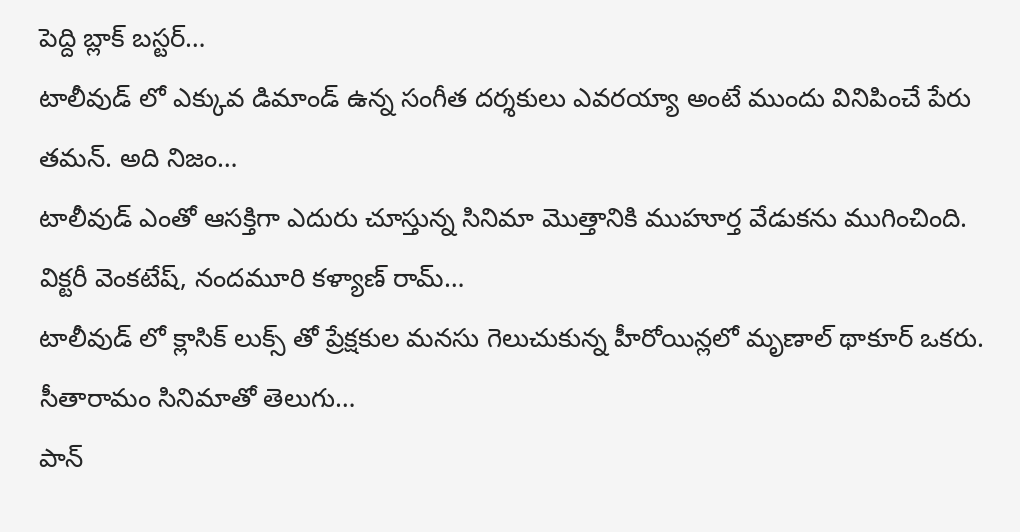పెద్ది బ్లాక్ బస్టర్…
టాలీవుడ్ లో ఎక్కువ డిమాండ్ ఉన్న సంగీత దర్శకులు ఎవరయ్యా అంటే ముందు వినిపించే పేరు తమన్. అది నిజం…
టాలీవుడ్ ఎంతో ఆసక్తిగా ఎదురు చూస్తున్న సినిమా మొత్తానికి ముహూర్త వేడుకను ముగించింది. విక్టరీ వెంకటేష్, నందమూరి కళ్యాణ్ రామ్…
టాలీవుడ్ లో క్లాసిక్ లుక్స్ తో ప్రేక్షకుల మనసు గెలుచుకున్న హీరోయిన్లలో మృణాల్ థాకూర్ ఒకరు. సీతారామం సినిమాతో తెలుగు…
పాన్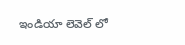ఇండియా లెవెల్ లో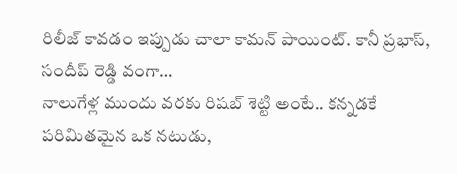రిలీజ్ కావడం ఇప్పుడు చాలా కామన్ పాయింట్. కానీ ప్రభాస్, సందీప్ రెడ్డి వంగా…
నాలుగేళ్ల ముందు వరకు రిషబ్ శెట్టి అంటే.. కన్నడకే పరిమితమైన ఒక నటుడు,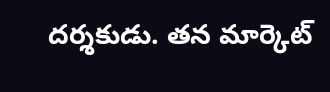దర్శకుడు. తన మార్కెట్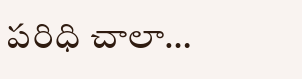పరిధి చాలా…